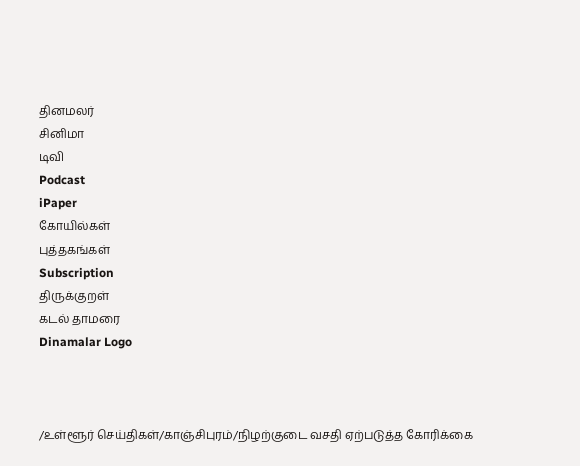தினமலர்
சினிமா
டிவி
Podcast
iPaper
கோயில்கள்
புத்தகங்கள்
Subscription
திருக்குறள்
கடல் தாமரை
Dinamalar Logo



/உள்ளூர் செய்திகள்/காஞ்சிபுரம்/நிழற்குடை வசதி ஏற்படுத்த கோரிக்கை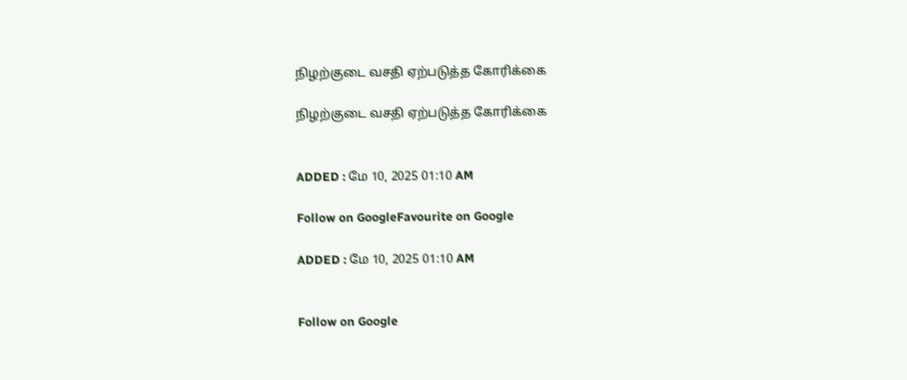நிழற்குடை வசதி ஏற்படுத்த கோரிக்கை

நிழற்குடை வசதி ஏற்படுத்த கோரிக்கை


ADDED : மே 10, 2025 01:10 AM

Follow on GoogleFavourite on Google

ADDED : மே 10, 2025 01:10 AM


Follow on Google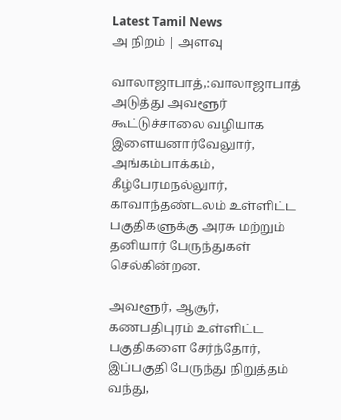Latest Tamil News
அ நிறம் | அளவு

வாலாஜாபாத்,:வாலாஜாபாத் அடுத்து அவளூர் கூட்டுச்சாலை வழியாக இளையனார்வேலுார், அங்கம்பாக்கம், கீழ்பேரமநல்லுார், காவாந்தண்டலம் உள்ளிட்ட பகுதிகளுக்கு அரசு மற்றும் தனியார் பேருந்துகள் செல்கின்றன.

அவளூர், ஆசூர், கணபதிபுரம் உள்ளிட்ட பகுதிகளை சேர்ந்தோர், இப்பகுதி பேருந்து நிறுத்தம் வந்து,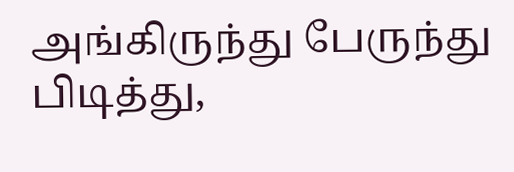அங்கிருந்து பேருந்து பிடித்து,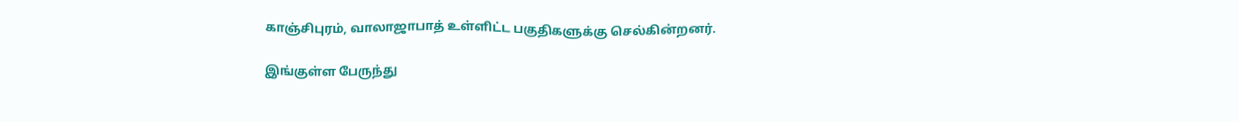காஞ்சிபுரம், வாலாஜாபாத் உள்ளிட்ட பகுதிகளுக்கு செல்கின்றனர்.

இங்குள்ள பேருந்து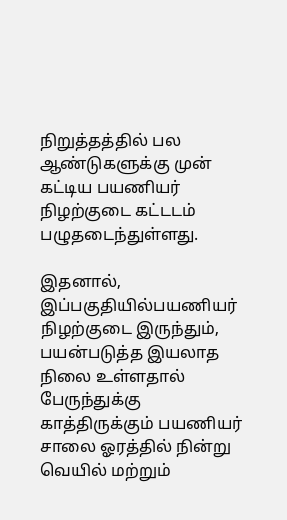நிறுத்தத்தில் பல ஆண்டுகளுக்கு முன் கட்டிய பயணியர் நிழற்குடை கட்டடம் பழுதடைந்துள்ளது.

இதனால், இப்பகுதியில்பயணியர் நிழற்குடை இருந்தும், பயன்படுத்த இயலாத நிலை உள்ளதால் பேருந்துக்கு காத்திருக்கும் பயணியர் சாலை ஓரத்தில் நின்று வெயில் மற்றும்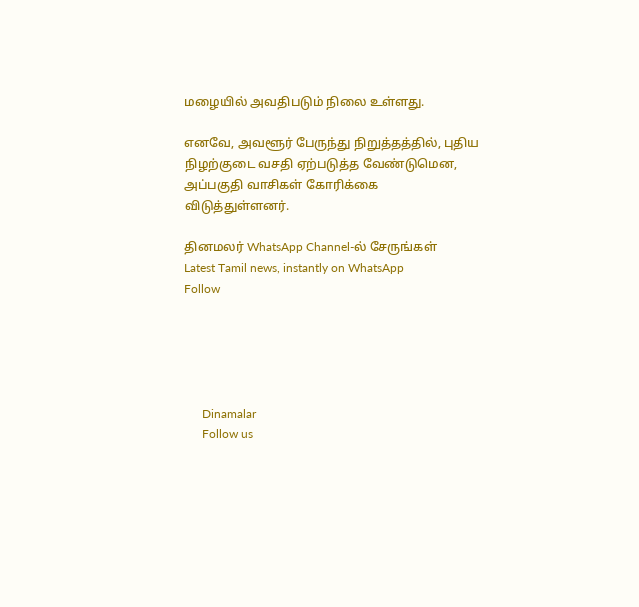மழையில் அவதிபடும் நிலை உள்ளது.

எனவே, அவளூர் பேருந்து நிறுத்தத்தில், புதிய நிழற்குடை வசதி ஏற்படுத்த வேண்டுமென, அப்பகுதி வாசிகள் கோரிக்கை விடுத்துள்ளனர்.

தினமலர் WhatsApp Channel-ல் சேருங்கள்
Latest Tamil news, instantly on WhatsApp
Follow





      Dinamalar
      Follow us